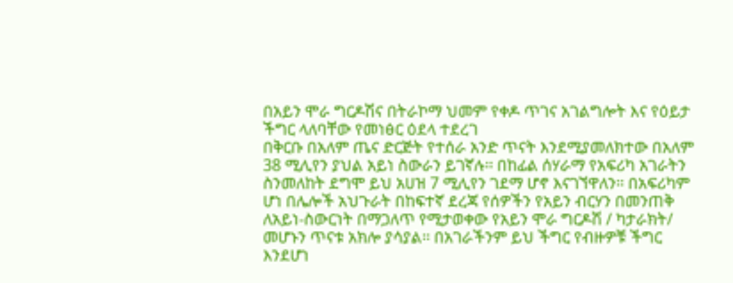በአይን ሞራ ግርዶሽና በትራኮማ ህመም የቀዶ ጥገና አገልግሎት እና የዕይታ ችግር ላለባቸው የመነፅር ዕደላ ተደረገ
በቅርቡ በአለም ጤና ድርጅት የተሰራ አንድ ጥናት እንደሚያመለክተው በአለም 38 ሚሊየን ያህል አይነ ስውራን ይገኛሉ፡፡ በከፊል ሰሃራማ የአፍሪካ አገራትን ስንመለከት ደግሞ ይህ አሀዝ 7 ሚሊየን ገደማ ሆኖ እናገኘዋለን፡፡ በአፍሪካም ሆነ በሌሎች አህጉራት በከፍተኛ ደረጃ የሰዎችን የአይን ብርሃን በመንጠቅ ለአይነ-ስውርነት በማጋለጥ የሚታወቀው የአይን ሞራ ግርዶሽ / ካታራክት/ መሆኑን ጥናቱ አክሎ ያሳያል፡፡ በአገራችንም ይህ ችግር የብዙዎቹ ችግር እንደሆነ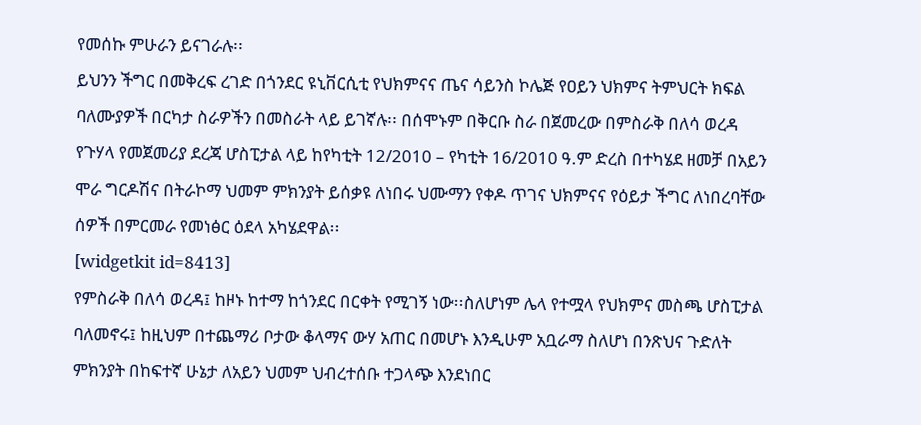የመሰኩ ምሁራን ይናገራሉ፡፡
ይህንን ችግር በመቅረፍ ረገድ በጎንደር ዩኒቨርሲቲ የህክምናና ጤና ሳይንስ ኮሌጅ የዐይን ህክምና ትምህርት ክፍል ባለሙያዎች በርካታ ስራዎችን በመስራት ላይ ይገኛሉ፡፡ በሰሞኑም በቅርቡ ስራ በጀመረው በምስራቅ በለሳ ወረዳ የጉሃላ የመጀመሪያ ደረጃ ሆስፒታል ላይ ከየካቲት 12/2010 – የካቲት 16/2010 ዓ.ም ድረስ በተካሄደ ዘመቻ በአይን ሞራ ግርዶሽና በትራኮማ ህመም ምክንያት ይሰቃዩ ለነበሩ ህሙማን የቀዶ ጥገና ህክምናና የዕይታ ችግር ለነበረባቸው ሰዎች በምርመራ የመነፅር ዕደላ አካሄደዋል፡፡
[widgetkit id=8413]
የምስራቅ በለሳ ወረዳ፤ ከዞኑ ከተማ ከጎንደር በርቀት የሚገኝ ነው፡፡ስለሆነም ሌላ የተሟላ የህክምና መስጫ ሆስፒታል ባለመኖሩ፤ ከዚህም በተጨማሪ ቦታው ቆላማና ውሃ አጠር በመሆኑ እንዲሁም አቧራማ ስለሆነ በንጽህና ጉድለት ምክንያት በከፍተኛ ሁኔታ ለአይን ህመም ህብረተሰቡ ተጋላጭ እንደነበር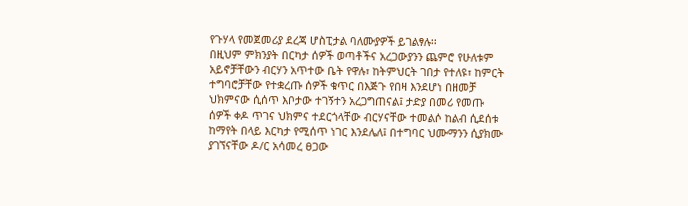የጉሃላ የመጀመሪያ ደረጃ ሆስፒታል ባለሙያዎች ይገልፃሉ፡፡
በዚህም ምክንያት በርካታ ሰዎች ወጣቶችና አረጋውያንን ጨምሮ የሁለቱም አይኖቻቸውን ብርሃን አጥተው ቤት የዋሉ፣ ከትምህርት ገበታ የተለዩ፣ ከምርት ተግባሮቻቸው የተቋረጡ ሰዎች ቁጥር በእጅጉ የበዛ እንደሆነ በዘመቻ ህክምናው ሲሰጥ እቦታው ተገኝተን አረጋግጠናል፤ ታድያ በመሪ የመጡ ሰዎች ቀዶ ጥገና ህክምና ተደርጎላቸው ብርሃናቸው ተመልሶ ከልብ ሲደሰቱ ከማየት በላይ እርካታ የሚሰጥ ነገር እንደሌለ፤ በተግባር ህሙማንን ሲያክሙ ያገኘናቸው ዶ/ር አሳመረ ፀጋው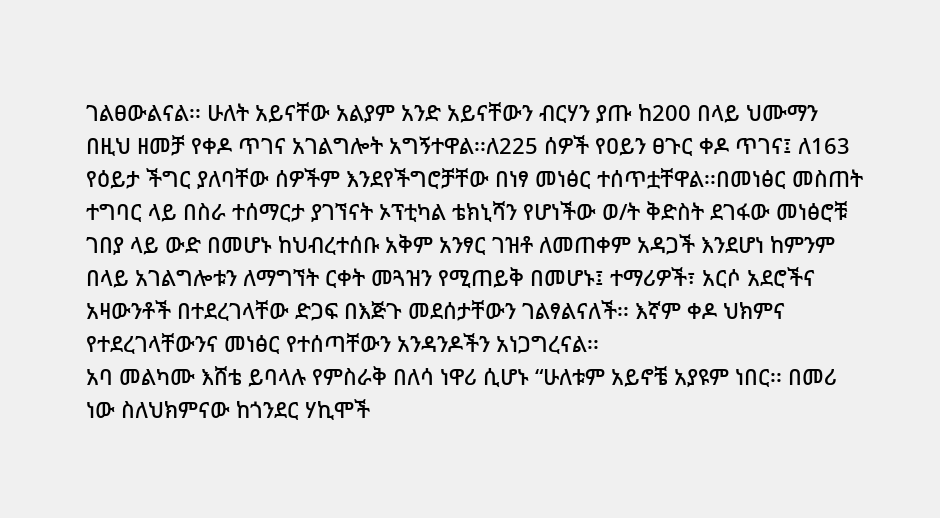ገልፀውልናል፡፡ ሁለት አይናቸው አልያም አንድ አይናቸውን ብርሃን ያጡ ከ200 በላይ ህሙማን በዚህ ዘመቻ የቀዶ ጥገና አገልግሎት አግኝተዋል፡፡ለ225 ሰዎች የዐይን ፀጉር ቀዶ ጥገና፤ ለ163 የዕይታ ችግር ያለባቸው ሰዎችም እንደየችግሮቻቸው በነፃ መነፅር ተሰጥቷቸዋል፡፡በመነፅር መስጠት ተግባር ላይ በስራ ተሰማርታ ያገኘናት ኦፕቲካል ቴክኒሻን የሆነችው ወ/ት ቅድስት ደገፋው መነፅሮቹ ገበያ ላይ ውድ በመሆኑ ከህብረተሰቡ አቅም አንፃር ገዝቶ ለመጠቀም አዳጋች እንደሆነ ከምንም በላይ አገልግሎቱን ለማግኘት ርቀት መጓዝን የሚጠይቅ በመሆኑ፤ ተማሪዎች፣ አርሶ አደሮችና አዛውንቶች በተደረገላቸው ድጋፍ በእጅጉ መደሰታቸውን ገልፃልናለች፡፡ እኛም ቀዶ ህክምና የተደረገላቸውንና መነፅር የተሰጣቸውን አንዳንዶችን አነጋግረናል፡፡
አባ መልካሙ እሸቴ ይባላሉ የምስራቅ በለሳ ነዋሪ ሲሆኑ “ሁለቱም አይኖቼ አያዩም ነበር፡፡ በመሪ ነው ስለህክምናው ከጎንደር ሃኪሞች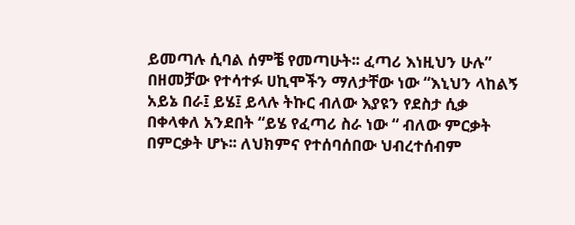ይመጣሉ ሲባል ሰምቼ የመጣሁት፡፡ ፈጣሪ እነዚህን ሁሉ” በዘመቻው የተሳተፉ ሀኪሞችን ማለታቸው ነው “እኒህን ላከልኝ አይኔ በራ፤ ይሄ፤ ይላሉ ትኩር ብለው እያዩን የደስታ ሲቃ በቀላቀለ አንደበት “ይሄ የፈጣሪ ስራ ነው “ ብለው ምርቃት በምርቃት ሆኑ፡፡ ለህክምና የተሰባሰበው ህብረተሰብም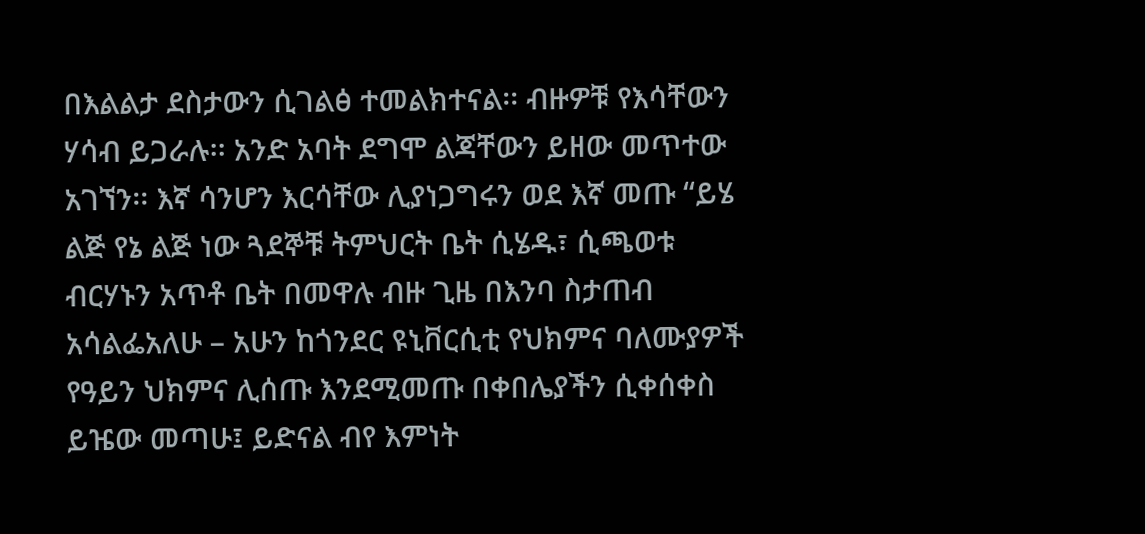በእልልታ ደስታውን ሲገልፅ ተመልክተናል፡፡ ብዙዎቹ የእሳቸውን ሃሳብ ይጋራሉ፡፡ አንድ አባት ደግሞ ልጃቸውን ይዘው መጥተው አገኘን፡፡ እኛ ሳንሆን እርሳቸው ሊያነጋግሩን ወደ እኛ መጡ “ይሄ ልጅ የኔ ልጅ ነው ጓደኞቹ ትምህርት ቤት ሲሄዱ፣ ሲጫወቱ ብርሃኑን አጥቶ ቤት በመዋሉ ብዙ ጊዜ በእንባ ስታጠብ አሳልፌአለሁ – አሁን ከጎንደር ዩኒቨርሲቲ የህክምና ባለሙያዎች የዓይን ህክምና ሊሰጡ እንደሚመጡ በቀበሌያችን ሲቀሰቀስ ይዤው መጣሁ፤ ይድናል ብየ እምነት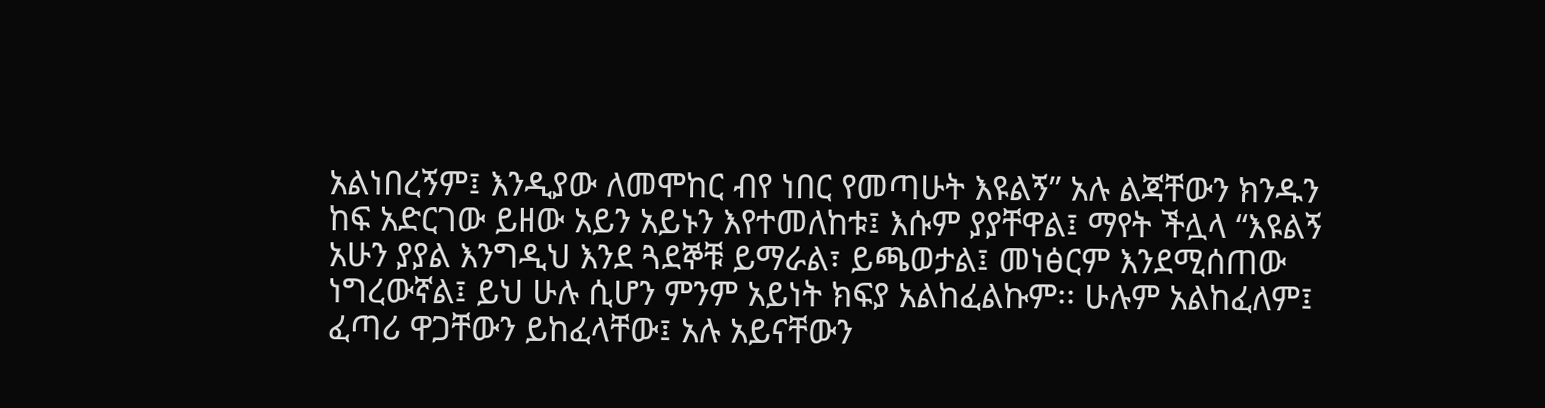አልነበረኝም፤ እንዲያው ለመሞከር ብየ ነበር የመጣሁት እዩልኝ” አሉ ልጃቸውን ክንዱን ከፍ አድርገው ይዘው አይን አይኑን እየተመለከቱ፤ እሱም ያያቸዋል፤ ማየት ችሏላ “እዩልኝ አሁን ያያል እንግዲህ እንደ ጓደኞቹ ይማራል፣ ይጫወታል፤ መነፅርም እንደሚሰጠው ነግረውኛል፤ ይህ ሁሉ ሲሆን ምንም አይነት ክፍያ አልከፈልኩም፡፡ ሁሉም አልከፈለም፤ ፈጣሪ ዋጋቸውን ይከፈላቸው፤ አሉ አይናቸውን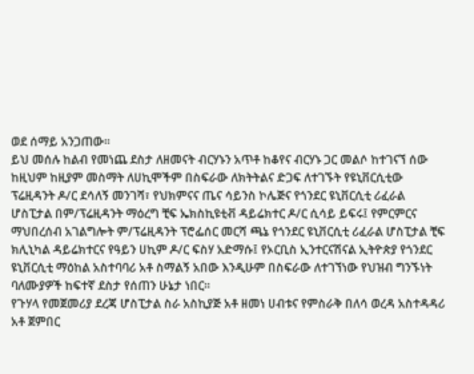ወደ ሰማይ አንጋጠው፡፡
ይህ መሰሉ ከልብ የመነጨ ደስታ ለዘመናት ብርሃኑን አጥቶ ከቆየና ብርሃኑ ጋር መልሶ ከተገናኘ ሰው ከዚህም ከዚያም መስማት ለሀኪሞችም በስፍራው ለክትትልና ድጋፍ ለተገኙት የዩኒቨርሲቲው ፕሬዚዳንት ዶ/ር ደሳለኝ መንገሻ፣ የህክምናና ጤና ሳይንስ ኮሌጅና የጎንደር ዩኒቨርሲቲ ሪፈራል ሆስፒታል በም/ፕሬዚዳንት ማዕረግ ቺፍ ኤክስኪዩቲቭ ዳይሬክተር ዶ/ር ሲሳይ ይፍሩ፤ የምርምርና ማህበረሰብ አገልግሎት ም/ፕሬዚዳንት ፕሮፌሰር መርሻ ጫኔ የጎንደር ዩኒቨርሲቲ ሪፈራል ሆስፒታል ቺፍ ክሊኒካል ዳይሬክተርና የዓይን ሀኪም ዶ/ር ፍስሃ አድማሱ፤ የኦርቢስ ኢንተርናሽናል ኢትዮጵያ የጎንደር ዩኒቨርሲቲ ማዕከል አስተባባሪ አቶ ስማልኝ አበው እንዲሁም በስፍራው ለተገኘነው የህዝብ ግንኙነት ባለሙያዎች ከፍተኛ ደስታ የሰጠን ሁኔታ ነበር፡፡
የጉሃላ የመጀመሪያ ደረጃ ሆስፒታል ስራ አስኪያጅ አቶ ዘመነ ሀብቱና የምስራቅ በለሳ ወረዳ አስተዳዳሪ አቶ ጀምበር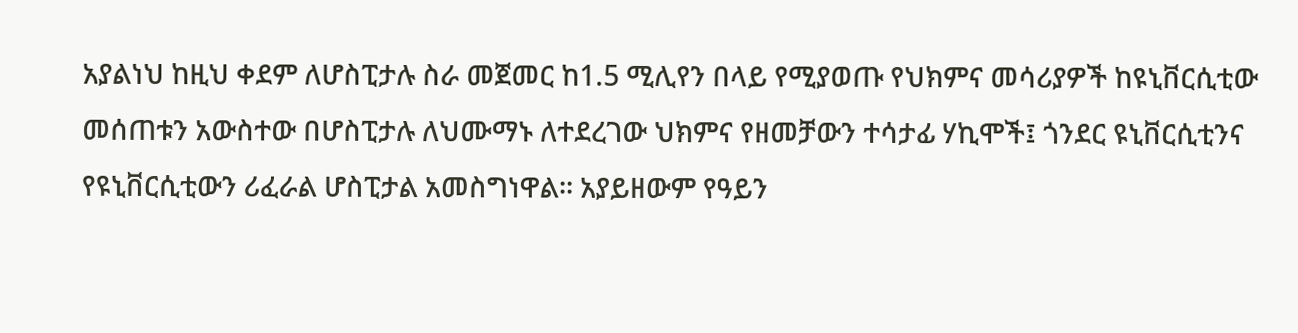አያልነህ ከዚህ ቀደም ለሆስፒታሉ ስራ መጀመር ከ1.5 ሚሊየን በላይ የሚያወጡ የህክምና መሳሪያዎች ከዩኒቨርሲቲው መሰጠቱን አውስተው በሆስፒታሉ ለህሙማኑ ለተደረገው ህክምና የዘመቻውን ተሳታፊ ሃኪሞች፤ ጎንደር ዩኒቨርሲቲንና የዩኒቨርሲቲውን ሪፈራል ሆስፒታል አመስግነዋል፡፡ አያይዘውም የዓይን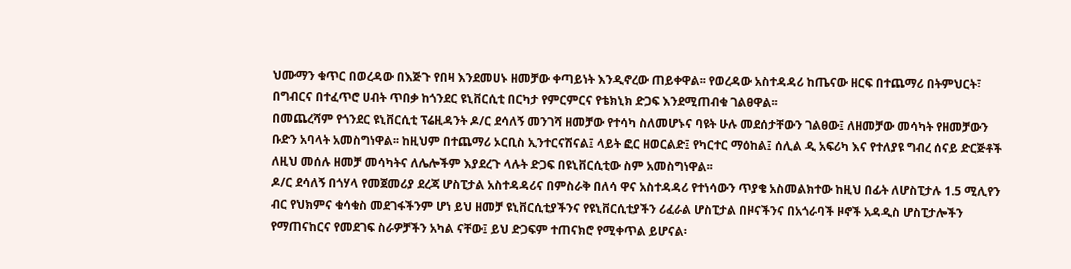ህሙማን ቁጥር በወረዳው በእጅጉ የበዛ እንደመሀኑ ዘመቻው ቀጣይነት እንዲኖረው ጠይቀዋል፡፡ የወረዳው አስተዳዳሪ ከጤናው ዘርፍ በተጨማሪ በትምህርት፣ በግብርና በተፈጥሮ ሀብት ጥበቃ ከጎንደር ዩኒቨርሲቲ በርካታ የምርምርና የቴክኒክ ድጋፍ እንደሚጠብቁ ገልፀዋል፡፡
በመጨረሻም የጎንደር ዩኒቨርሲቲ ፕሬዚዳንት ዶ/ር ደሳለኝ መንገሻ ዘመቻው የተሳካ ስለመሆኑና ባዩት ሁሉ መደሰታቸውን ገልፀው፤ ለዘመቻው መሳካት የዘመቻውን ቡድን አባላት አመስግነዋል፡፡ ከዚህም በተጨማሪ ኦርቢስ ኢንተርናሽናል፤ ላይት ፎር ዘወርልድ፤ የካርተር ማዕከል፤ ሰሊል ዲ አፍሪካ እና የተለያዩ ግብረ ሰናይ ድርጅቶች ለዚህ መሰሉ ዘመቻ መሳካትና ለሌሎችም እያደረጉ ላሉት ድጋፍ በዩኒቨርሲቲው ስም አመስግነዋል፡፡
ዶ/ር ደሳለኝ በጎሃላ የመጀመሪያ ደረጃ ሆስፒታል አስተዳዳሪና በምስራቅ በለሳ ዋና አስተዳዳሪ የተነሳውን ጥያቄ አስመልክተው ከዚህ በፊት ለሆስፒታሉ 1.5 ሚሊየን ብር የህክምና ቁሳቁስ መደገፋችንም ሆነ ይህ ዘመቻ ዩኒቨርሲቲያችንና የዩኒቨርሲቲያችን ሪፈራል ሆስፒታል በዞናችንና በአጎራባች ዞኖች አዳዲስ ሆስፒታሎችን የማጠናከርና የመደገፍ ስራዎቻችን አካል ናቸው፤ ይህ ድጋፍም ተጠናክሮ የሚቀጥል ይሆናል፡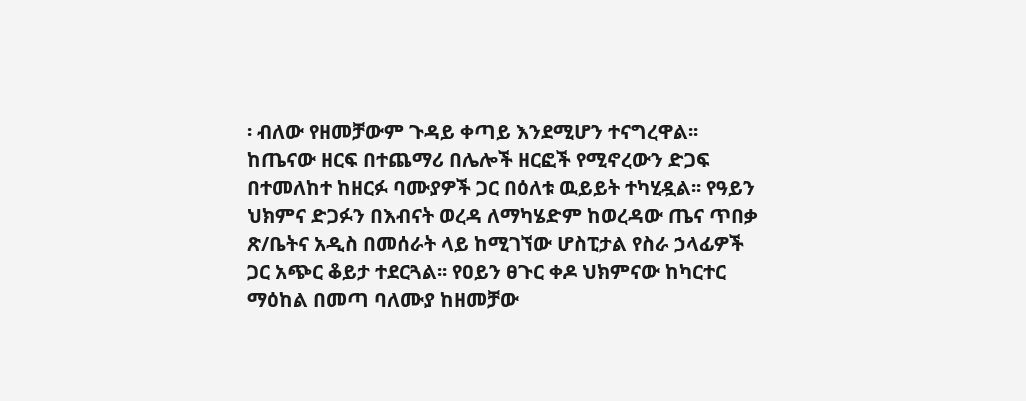፡ ብለው የዘመቻውም ጉዳይ ቀጣይ እንደሚሆን ተናግረዋል፡፡ ከጤናው ዘርፍ በተጨማሪ በሌሎች ዘርፎች የሚኖረውን ድጋፍ በተመለከተ ከዘርፉ ባሙያዎች ጋር በዕለቱ ዉይይት ተካሂዷል፡፡ የዓይን ህክምና ድጋፉን በእብናት ወረዳ ለማካሄድም ከወረዳው ጤና ጥበቃ ጽ/ቤትና አዲስ በመሰራት ላይ ከሚገኘው ሆስፒታል የስራ ኃላፊዎች ጋር አጭር ቆይታ ተደርጓል፡፡ የዐይን ፀጉር ቀዶ ህክምናው ከካርተር ማዕከል በመጣ ባለሙያ ከዘመቻው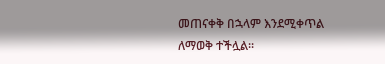መጠናቀቅ በኋላም እንደሚቀጥል ለማወቅ ተችሏል፡፡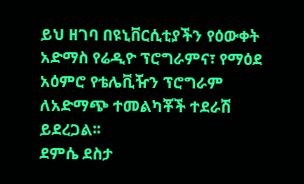ይህ ዘገባ በዩኒቨርሲቲያችን የዕውቀት አድማስ የሬዲዮ ፕሮግራምና፣ የማዕደ አዕምሮ የቴሌቪዥን ፕሮግራም ለአድማጭ ተመልካቾች ተደራሽ ይደረጋል፡፡
ደምሴ ደስታ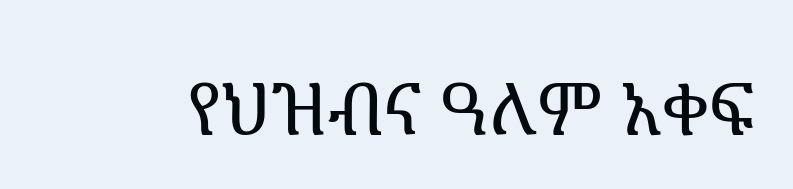የህዝብና ዓለም አቀፍ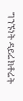ግንኙነት ዳይሬክቶሬት